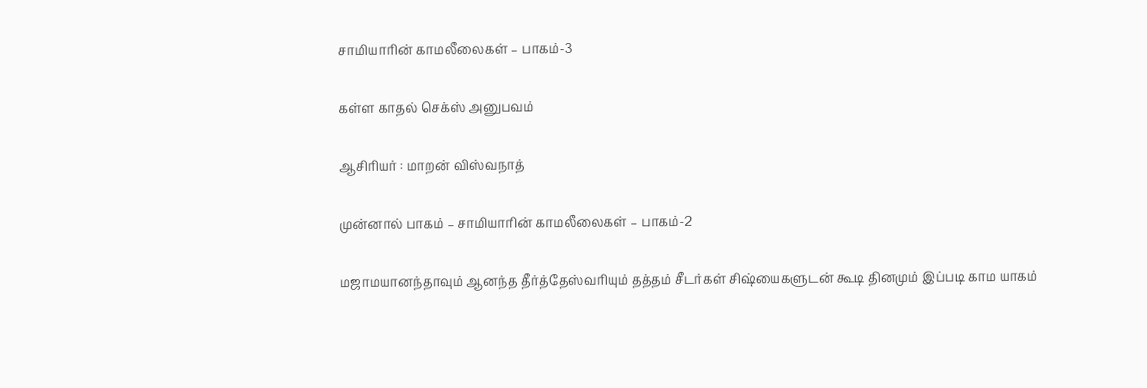சாமியாரின் காமலீலைகள் – பாகம்-3

கள்ள காதல் செக்ஸ் அனுபவம்

ஆசிரியர் : மாறன் விஸ்வநாத்

முன்னால் பாகம் – சாமியாரின் காமலீலைகள் – பாகம்-2

மஜாமயானந்தாவும் ஆனந்த தீர்த்தேஸ்வரியும் தத்தம் சீடர்கள் சிஷ்யைகளுடன் கூடி தினமும் இப்படி காம யாகம்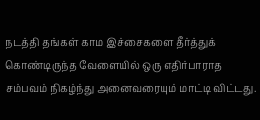நடத்தி தங்கள் காம இச்சைகளை தீர்த்துக் கொண்டிருந்த வேளையில் ஒரு எதிர்பாராத சம்பவம் நிகழ்ந்து அனைவரையும் மாட்டி விட்டது.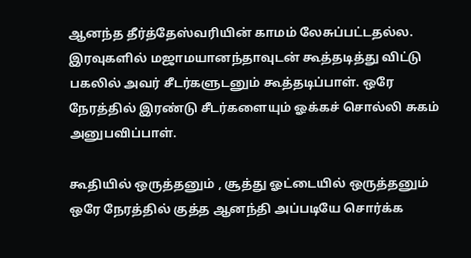ஆனந்த தீர்த்தேஸ்வரியின் காமம் லேசுப்பட்டதல்ல. இரவுகளில் மஜாமயானந்தாவுடன் கூத்தடித்து விட்டு பகலில் அவர் சீடர்களுடனும் கூத்தடிப்பாள். ஒரே நேரத்தில் இரண்டு சீடர்களையும் ஓக்கச் சொல்லி சுகம் அனுபவிப்பாள்.

கூதியில் ஒருத்தனும் , சூத்து ஓட்டையில் ஒருத்தனும் ஒரே நேரத்தில் குத்த ஆனந்தி அப்படியே சொர்க்க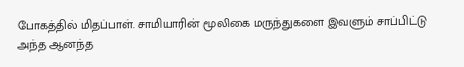போகத்தில் மிதப்பாள். சாமியாரின் மூலிகை மருந்துகளை இவளும் சாப்பிட்டு அந்த ஆனந்த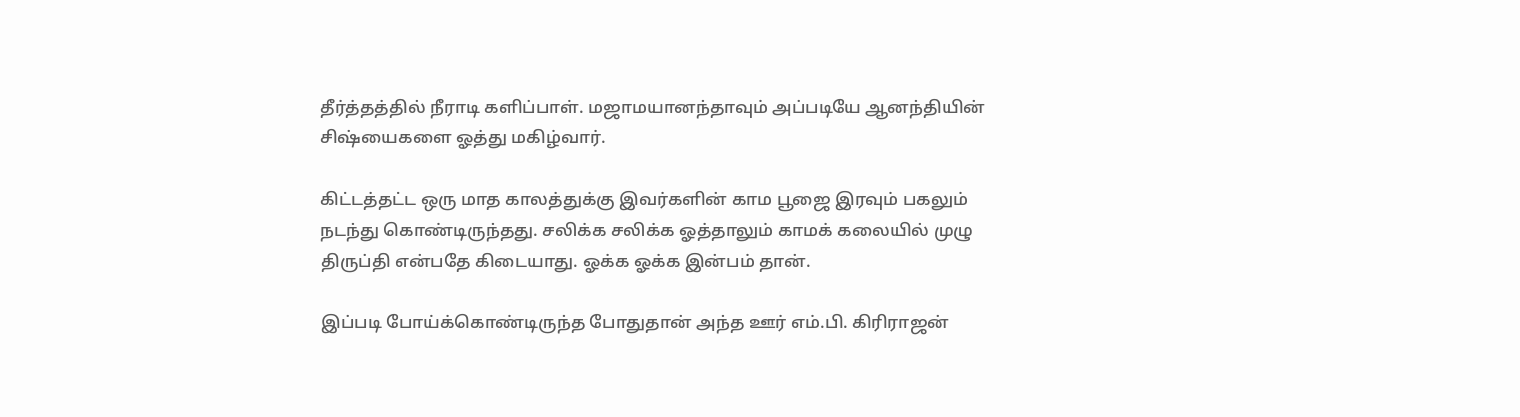தீர்த்தத்தில் நீராடி களிப்பாள். மஜாமயானந்தாவும் அப்படியே ஆனந்தியின் சிஷ்யைகளை ஓத்து மகிழ்வார்.

கிட்டத்தட்ட ஒரு மாத காலத்துக்கு இவர்களின் காம பூஜை இரவும் பகலும் நடந்து கொண்டிருந்தது. சலிக்க சலிக்க ஓத்தாலும் காமக் கலையில் முழு திருப்தி என்பதே கிடையாது. ஓக்க ஓக்க இன்பம் தான்.

இப்படி போய்க்கொண்டிருந்த போதுதான் அந்த ஊர் எம்.பி. கிரிராஜன்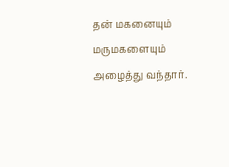தன் மகனையும் மருமகளையும் அழைத்து வந்தார்.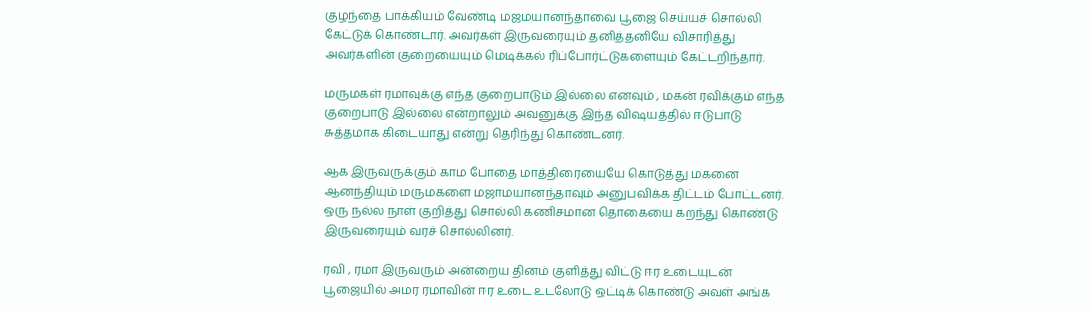குழந்தை பாக்கியம் வேண்டி மஜமயானந்தாவை பூஜை செய்யச் சொல்லி கேட்டுக் கொண்டார். அவர்கள் இருவரையும் தனித்தனியே விசாரித்து அவர்களின் குறையையும் மெடிக்கல் ரிப்போர்ட்டுகளையும் கேட்டறிந்தார்.

மருமகள் ரமாவுக்கு எந்த குறைபாடும் இல்லை எனவும் , மகன் ரவிக்கும் எந்த குறைபாடு இல்லை என்றாலும் அவனுக்கு இந்த விஷயத்தில் ஈடுபாடு சுத்தமாக கிடையாது என்று தெரிந்து கொண்டனர்.

ஆக இருவருக்கும் காம போதை மாத்திரையையே கொடுத்து மகனை ஆனந்தியும் மருமகளை மஜாமயானந்தாவும் அனுபவிக்க திட்டம் போட்டனர். ஒரு நல்ல நாள் குறித்து சொல்லி கணிசமான தொகையை கறந்து கொண்டு இருவரையும் வரச் சொல்லினர்.

ரவி , ரமா இருவரும் அன்றைய தினம் குளித்து விட்டு ஈர உடையுடன் பூஜையில் அமர ரமாவின் ஈர உடை உடலோடு ஒட்டிக் கொண்டு அவள் அங்க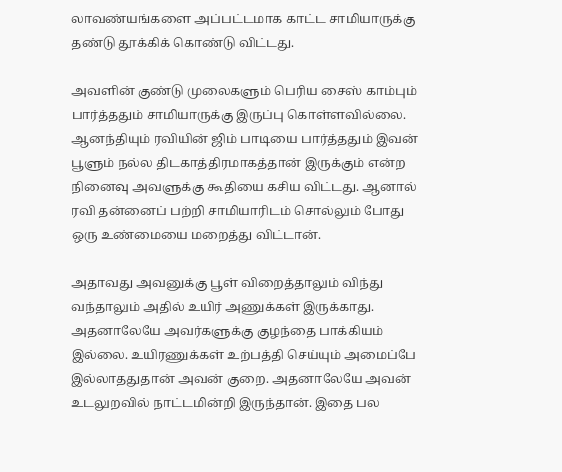லாவண்யங்களை அப்பட்டமாக காட்ட சாமியாருக்கு தண்டு தூக்கிக் கொண்டு விட்டது.

அவளின் குண்டு முலைகளும் பெரிய சைஸ் காம்பும் பார்த்ததும் சாமியாருக்கு இருப்பு கொள்ளவில்லை. ஆனந்தியும் ரவியின் ஜிம் பாடியை பார்த்ததும் இவன் பூளும் நல்ல திடகாத்திரமாகத்தான் இருக்கும் என்ற நினைவு அவளுக்கு கூதியை கசிய விட்டது. ஆனால் ரவி தன்னைப் பற்றி சாமியாரிடம் சொல்லும் போது ஒரு உண்மையை மறைத்து விட்டான்.

அதாவது அவனுக்கு பூள் விறைத்தாலும் விந்து வந்தாலும் அதில் உயிர் அணுக்கள் இருக்காது. அதனாலேயே அவர்களுக்கு குழந்தை பாக்கியம் இல்லை. உயிரணுக்கள் உற்பத்தி செய்யும் அமைப்பே இல்லாததுதான் அவன் குறை. அதனாலேயே அவன் உடலுறவில் நாட்டமின்றி இருந்தான். இதை பல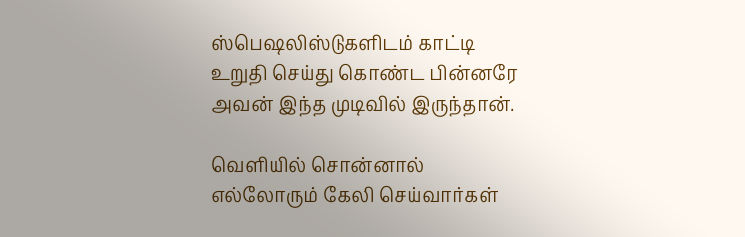ஸ்பெஷலிஸ்டுகளிடம் காட்டி உறுதி செய்து கொண்ட பின்னரே அவன் இந்த முடிவில் இருந்தான்.

வெளியில் சொன்னால் எல்லோரும் கேலி செய்வார்கள்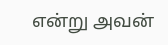என்று அவன்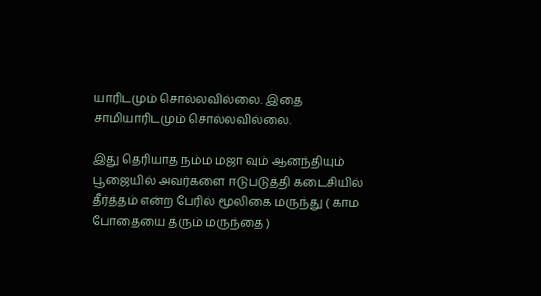யாரிடமும் சொல்லவில்லை. இதை சாமியாரிடமும் சொல்லவில்லை.

இது தெரியாத நம்ம மஜா வும் ஆனந்தியும் பூஜையில் அவர்களை ஈடுபடுத்தி கடைசியில் தீர்த்தம் என்ற பேரில் மூலிகை மருந்து ( காம போதையை தரும் மருந்தை )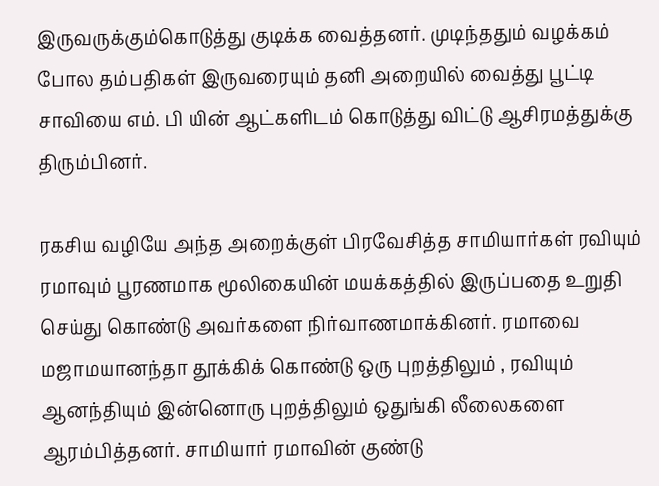இருவருக்கும்கொடுத்து குடிக்க வைத்தனர். முடிந்ததும் வழக்கம் போல தம்பதிகள் இருவரையும் தனி அறையில் வைத்து பூட்டி சாவியை எம். பி யின் ஆட்களிடம் கொடுத்து விட்டு ஆசிரமத்துக்கு திரும்பினர்.

ரகசிய வழியே அந்த அறைக்குள் பிரவேசித்த சாமியார்கள் ரவியும் ரமாவும் பூரணமாக மூலிகையின் மயக்கத்தில் இருப்பதை உறுதி செய்து கொண்டு அவர்களை நிர்வாணமாக்கினர். ரமாவை மஜாமயானந்தா தூக்கிக் கொண்டு ஒரு புறத்திலும் , ரவியும் ஆனந்தியும் இன்னொரு புறத்திலும் ஒதுங்கி லீலைகளை ஆரம்பித்தனர். சாமியார் ரமாவின் குண்டு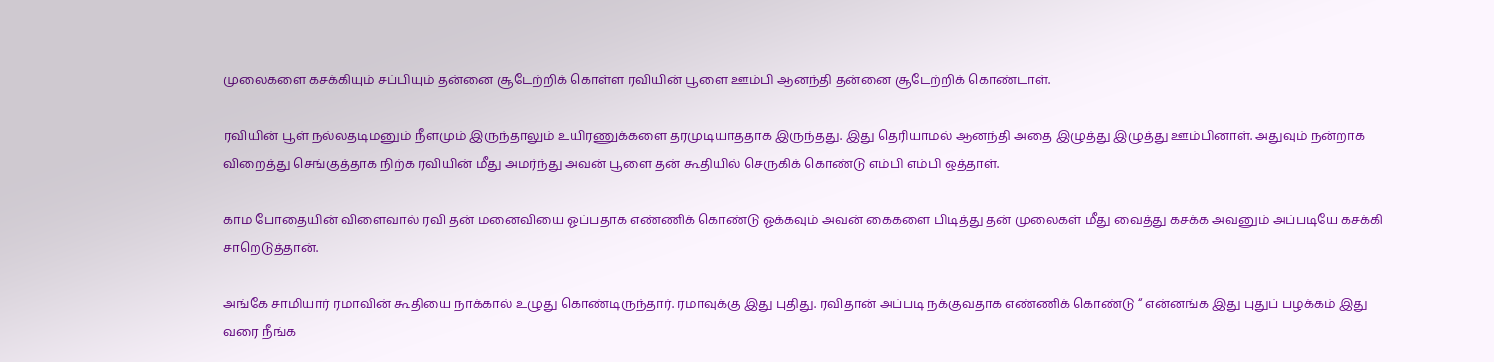முலைகளை கசக்கியும் சப்பியும் தன்னை சூடேற்றிக் கொள்ள ரவியின் பூளை ஊம்பி ஆனந்தி தன்னை சூடேற்றிக் கொண்டாள்.

ரவியின் பூள் நல்லதடிமனும் நீளமும் இருந்தாலும் உயிரணுக்களை தரமுடியாததாக இருந்தது. இது தெரியாமல் ஆனந்தி அதை இழுத்து இழுத்து ஊம்பினாள். அதுவும் நன்றாக விறைத்து செங்குத்தாக நிற்க ரவியின் மீது அமர்ந்து அவன் பூளை தன் கூதியில் செருகிக் கொண்டு எம்பி எம்பி ஒத்தாள்.

காம போதையின் விளைவால் ரவி தன் மனைவியை ஓப்பதாக எண்ணிக் கொண்டு ஓக்கவும் அவன் கைகளை பிடித்து தன் முலைகள் மீது வைத்து கசக்க அவனும் அப்படியே கசக்கி சாறெடுத்தான்.

அங்கே சாமியார் ரமாவின் கூதியை நாக்கால் உழுது கொண்டிருந்தார். ரமாவுக்கு இது புதிது. ரவிதான் அப்படி நக்குவதாக எண்ணிக் கொண்டு “ என்னங்க இது புதுப் பழக்கம் இது வரை நீங்க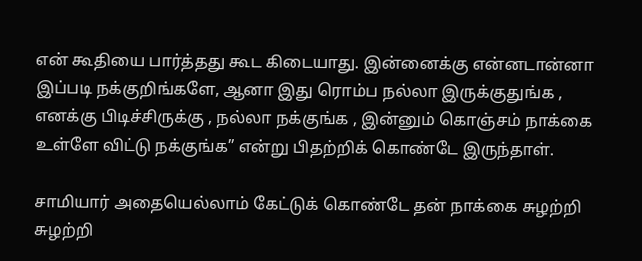என் கூதியை பார்த்தது கூட கிடையாது. இன்னைக்கு என்னடான்னா இப்படி நக்குறிங்களே, ஆனா இது ரொம்ப நல்லா இருக்குதுங்க , எனக்கு பிடிச்சிருக்கு , நல்லா நக்குங்க , இன்னும் கொஞ்சம் நாக்கை உள்ளே விட்டு நக்குங்க” என்று பிதற்றிக் கொண்டே இருந்தாள்.

சாமியார் அதையெல்லாம் கேட்டுக் கொண்டே தன் நாக்கை சுழற்றி சுழற்றி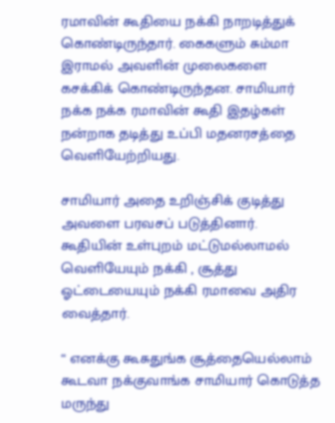ரமாவின் கூதியை நக்கி நாறடித்துக் கொண்டிருந்தார். கைகளும் சும்மா இராமல் அவளின் முலைகளை கசக்கிக் கொண்டிருந்தன. சாமியார் நக்க நக்க ரமாவின் கூதி இதழ்கள் நன்றாக தடித்து உப்பி மதனரசத்தை வெளியேற்றியது.

சாமியார் அதை உறிஞ்சிக் குடித்து அவளை பரவசப் படுத்தினார். கூதியின் உள்புறம் மட்டுமல்லாமல் வெளியேயும் நக்கி , சூத்து ஓட்டையையும் நக்கி ரமாவை அதிர வைத்தார்.

“ எனக்கு கூசுதுங்க சூத்தையெல்லாம் கூடவா நக்குவாங்க சாமியார் கொடுத்த மருந்து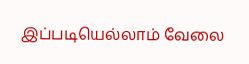இப்படியெல்லாம் வேலை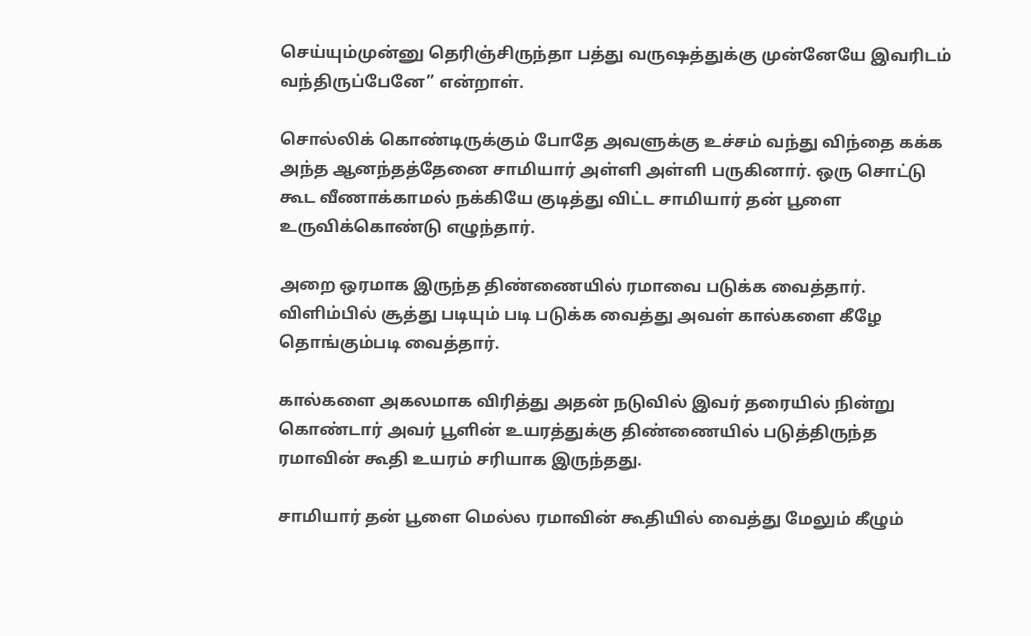செய்யும்முன்னு தெரிஞ்சிருந்தா பத்து வருஷத்துக்கு முன்னேயே இவரிடம் வந்திருப்பேனே” என்றாள்.

சொல்லிக் கொண்டிருக்கும் போதே அவளுக்கு உச்சம் வந்து விந்தை கக்க அந்த ஆனந்தத்தேனை சாமியார் அள்ளி அள்ளி பருகினார். ஒரு சொட்டு கூட வீணாக்காமல் நக்கியே குடித்து விட்ட சாமியார் தன் பூளை உருவிக்கொண்டு எழுந்தார்.

அறை ஒரமாக இருந்த திண்ணையில் ரமாவை படுக்க வைத்தார். விளிம்பில் சூத்து படியும் படி படுக்க வைத்து அவள் கால்களை கீழே தொங்கும்படி வைத்தார்.

கால்களை அகலமாக விரித்து அதன் நடுவில் இவர் தரையில் நின்று கொண்டார் அவர் பூளின் உயரத்துக்கு திண்ணையில் படுத்திருந்த ரமாவின் கூதி உயரம் சரியாக இருந்தது.

சாமியார் தன் பூளை மெல்ல ரமாவின் கூதியில் வைத்து மேலும் கீழும்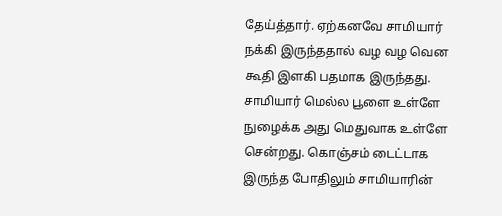தேய்த்தார். ஏற்கனவே சாமியார் நக்கி இருந்ததால் வழ வழ வென கூதி இளகி பதமாக இருந்தது. சாமியார் மெல்ல பூளை உள்ளே நுழைக்க அது மெதுவாக உள்ளே சென்றது. கொஞ்சம் டைட்டாக இருந்த போதிலும் சாமியாரின்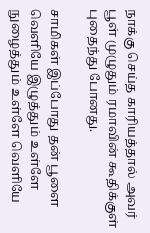நாக்கு செய்த காரியத்தால் அவர் பூள் முழுதும் ரமாவின் கூதிக்குள் புதைந்து போனது.

சாமிகள் இப்போது தன் பூளை வெளியே இழுத்தும் உள்ளே நுழைத்தும் உள்ளே வெளியே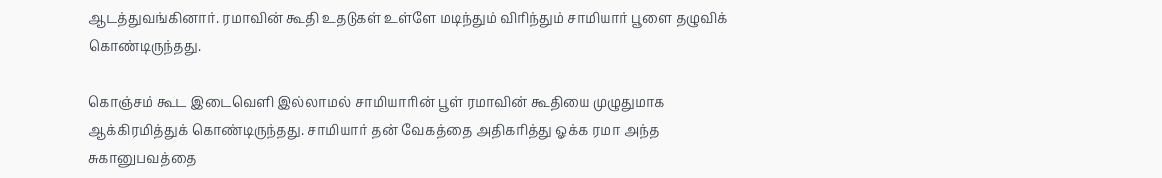ஆடத்துவங்கினார். ரமாவின் கூதி உதடுகள் உள்ளே மடிந்தும் விரிந்தும் சாமியார் பூளை தழுவிக் கொண்டிருந்தது.

கொஞ்சம் கூட இடைவெளி இல்லாமல் சாமியாரின் பூள் ரமாவின் கூதியை முழுதுமாக ஆக்கிரமித்துக் கொண்டிருந்தது. சாமியார் தன் வேகத்தை அதிகரித்து ஓக்க ரமா அந்த சுகானுபவத்தை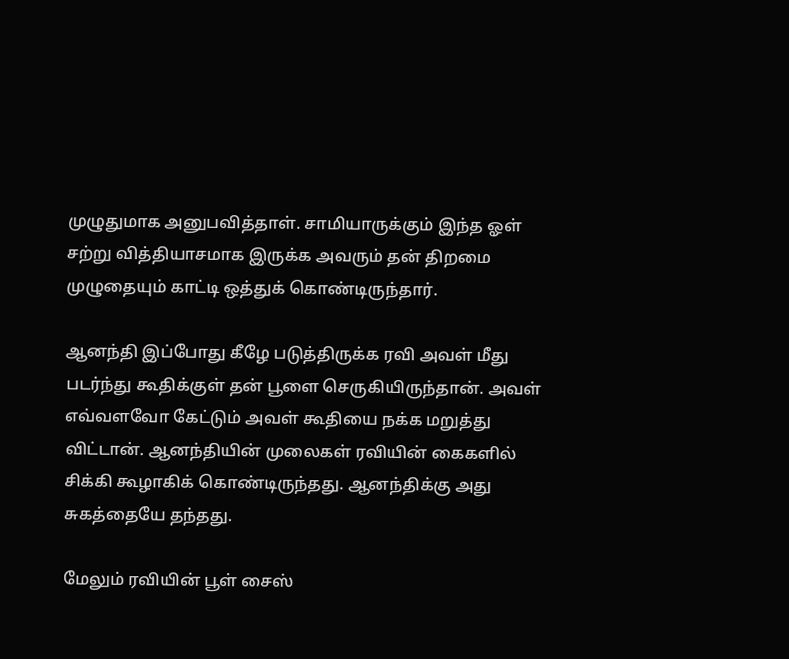முழுதுமாக அனுபவித்தாள். சாமியாருக்கும் இந்த ஓள் சற்று வித்தியாசமாக இருக்க அவரும் தன் திறமை முழுதையும் காட்டி ஒத்துக் கொண்டிருந்தார்.

ஆனந்தி இப்போது கீழே படுத்திருக்க ரவி அவள் மீது படர்ந்து கூதிக்குள் தன் பூளை செருகியிருந்தான். அவள் எவ்வளவோ கேட்டும் அவள் கூதியை நக்க மறுத்து விட்டான். ஆனந்தியின் முலைகள் ரவியின் கைகளில் சிக்கி கூழாகிக் கொண்டிருந்தது. ஆனந்திக்கு அது சுகத்தையே தந்தது.

மேலும் ரவியின் பூள் சைஸ்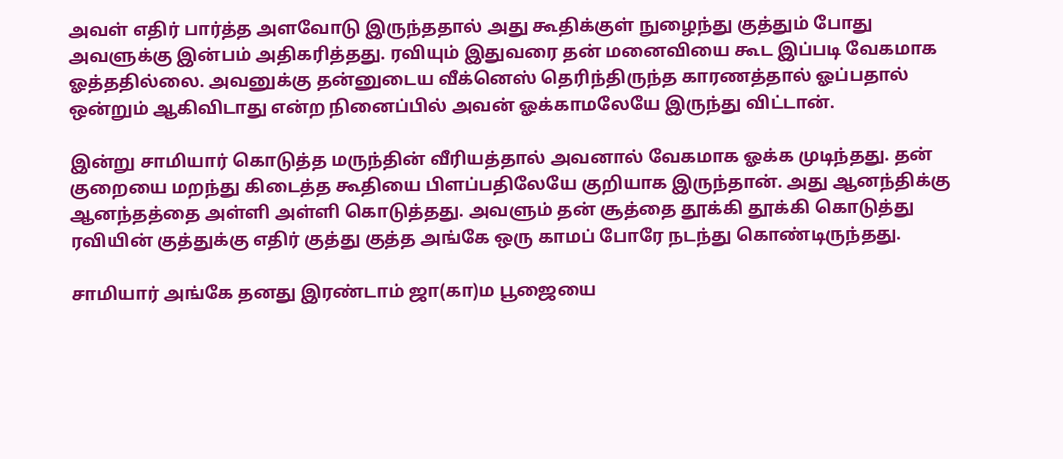அவள் எதிர் பார்த்த அளவோடு இருந்ததால் அது கூதிக்குள் நுழைந்து குத்தும் போது அவளுக்கு இன்பம் அதிகரித்தது. ரவியும் இதுவரை தன் மனைவியை கூட இப்படி வேகமாக ஓத்ததில்லை. அவனுக்கு தன்னுடைய வீக்னெஸ் தெரிந்திருந்த காரணத்தால் ஓப்பதால் ஒன்றும் ஆகிவிடாது என்ற நினைப்பில் அவன் ஓக்காமலேயே இருந்து விட்டான்.

இன்று சாமியார் கொடுத்த மருந்தின் வீரியத்தால் அவனால் வேகமாக ஓக்க முடிந்தது. தன் குறையை மறந்து கிடைத்த கூதியை பிளப்பதிலேயே குறியாக இருந்தான். அது ஆனந்திக்கு ஆனந்தத்தை அள்ளி அள்ளி கொடுத்தது. அவளும் தன் சூத்தை தூக்கி தூக்கி கொடுத்து ரவியின் குத்துக்கு எதிர் குத்து குத்த அங்கே ஒரு காமப் போரே நடந்து கொண்டிருந்தது.

சாமியார் அங்கே தனது இரண்டாம் ஜா(கா)ம பூஜையை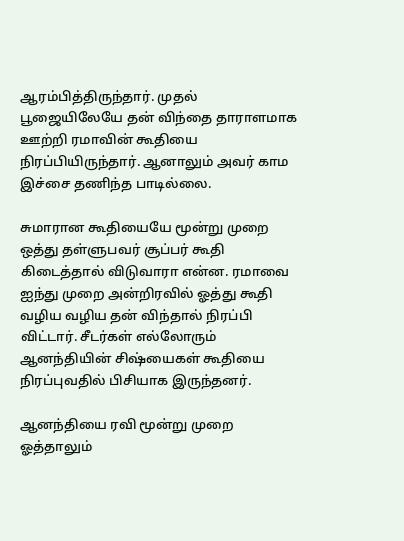ஆரம்பித்திருந்தார். முதல் பூஜையிலேயே தன் விந்தை தாராளமாக ஊற்றி ரமாவின் கூதியை நிரப்பியிருந்தார். ஆனாலும் அவர் காம இச்சை தணிந்த பாடில்லை.

சுமாரான கூதியையே மூன்று முறை ஒத்து தள்ளுபவர் சூப்பர் கூதி கிடைத்தால் விடுவாரா என்ன. ரமாவை ஐந்து முறை அன்றிரவில் ஓத்து கூதி வழிய வழிய தன் விந்தால் நிரப்பி விட்டார். சீடர்கள் எல்லோரும் ஆனந்தியின் சிஷ்யைகள் கூதியை நிரப்புவதில் பிசியாக இருந்தனர்.

ஆனந்தியை ரவி மூன்று முறை ஓத்தாலும்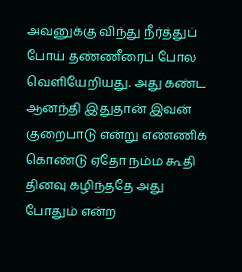அவனுக்கு விந்து நீர்த்துப் போய் தண்ணீரைப் போல வெளியேறியது. அது கண்ட ஆனந்தி இதுதான் இவன் குறைபாடு என்று எண்ணிக் கொண்டு ஏதோ நம்ம கூதி தினவு கழிந்ததே அது போதும் என்ற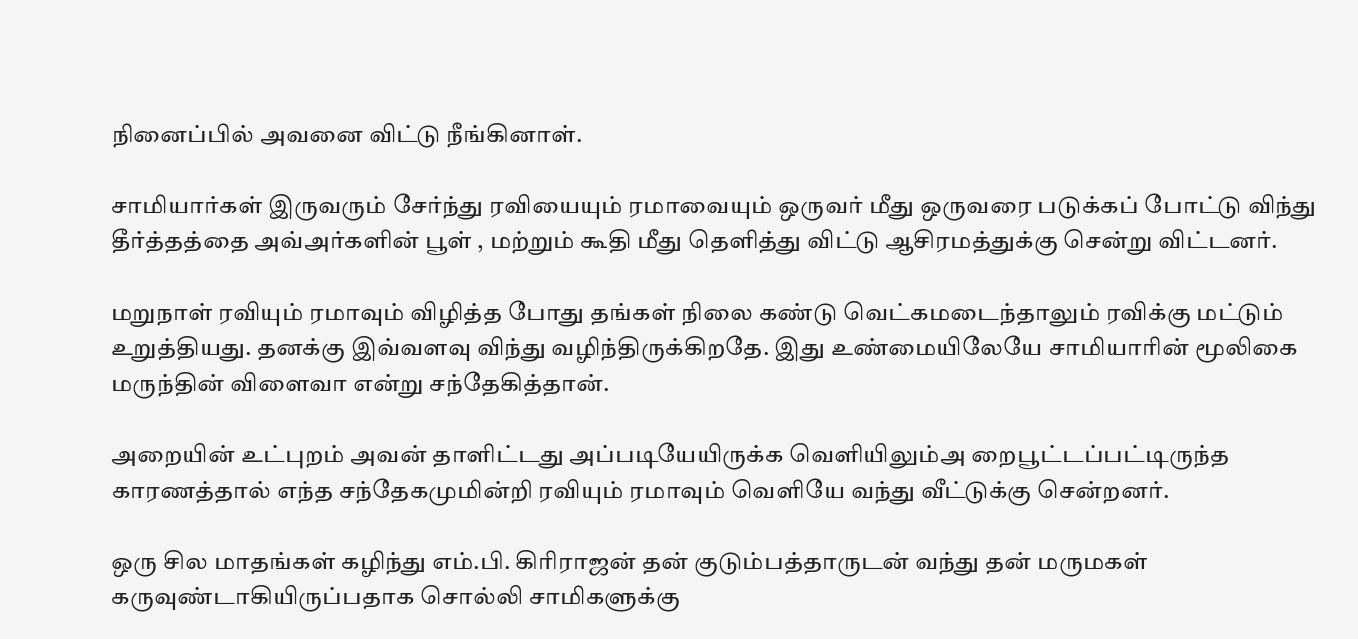நினைப்பில் அவனை விட்டு நீங்கினாள்.

சாமியார்கள் இருவரும் சேர்ந்து ரவியையும் ரமாவையும் ஒருவர் மீது ஒருவரை படுக்கப் போட்டு விந்து தீர்த்தத்தை அவ்அர்களின் பூள் , மற்றும் கூதி மீது தெளித்து விட்டு ஆசிரமத்துக்கு சென்று விட்டனர்.

மறுநாள் ரவியும் ரமாவும் விழித்த போது தங்கள் நிலை கண்டு வெட்கமடைந்தாலும் ரவிக்கு மட்டும் உறுத்தியது. தனக்கு இவ்வளவு விந்து வழிந்திருக்கிறதே. இது உண்மையிலேயே சாமியாரின் மூலிகை மருந்தின் விளைவா என்று சந்தேகித்தான்.

அறையின் உட்புறம் அவன் தாளிட்டது அப்படியேயிருக்க வெளியிலும்அ றைபூட்டப்பட்டிருந்த காரணத்தால் எந்த சந்தேகமுமின்றி ரவியும் ரமாவும் வெளியே வந்து வீட்டுக்கு சென்றனர்.

ஒரு சில மாதங்கள் கழிந்து எம்.பி. கிரிராஜன் தன் குடும்பத்தாருடன் வந்து தன் மருமகள் கருவுண்டாகியிருப்பதாக சொல்லி சாமிகளுக்கு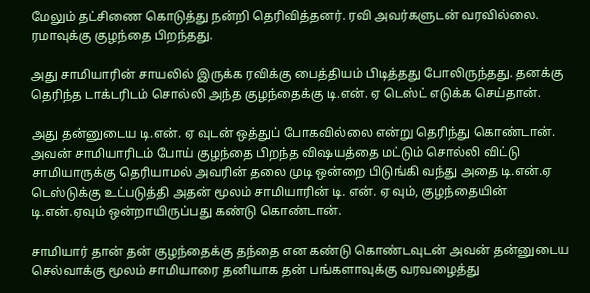மேலும் தட்சிணை கொடுத்து நன்றி தெரிவித்தனர். ரவி அவர்களுடன் வரவில்லை. ரமாவுக்கு குழந்தை பிறந்தது.

அது சாமியாரின் சாயலில் இருக்க ரவிக்கு பைத்தியம் பிடித்தது போலிருந்தது. தனக்கு தெரிந்த டாக்டரிடம் சொல்லி அந்த குழந்தைக்கு டி.என். ஏ டெஸ்ட் எடுக்க செய்தான்.

அது தன்னுடைய டி.என். ஏ வுடன் ஒத்துப் போகவில்லை என்று தெரிந்து கொண்டான். அவன் சாமியாரிடம் போய் குழந்தை பிறந்த விஷயத்தை மட்டும் சொல்லி விட்டு சாமியாருக்கு தெரியாமல் அவரின் தலை முடி ஒன்றை பிடுங்கி வந்து அதை டி.என்.ஏ டெஸ்டுக்கு உட்படுத்தி அதன் மூலம் சாமியாரின் டி. என். ஏ வும், குழந்தையின் டி.என்.ஏவும் ஒன்றாயிருப்பது கண்டு கொண்டான்.

சாமியார் தான் தன் குழந்தைக்கு தந்தை என கண்டு கொண்டவுடன் அவன் தன்னுடைய செல்வாக்கு மூலம் சாமியாரை தனியாக தன் பங்களாவுக்கு வரவழைத்து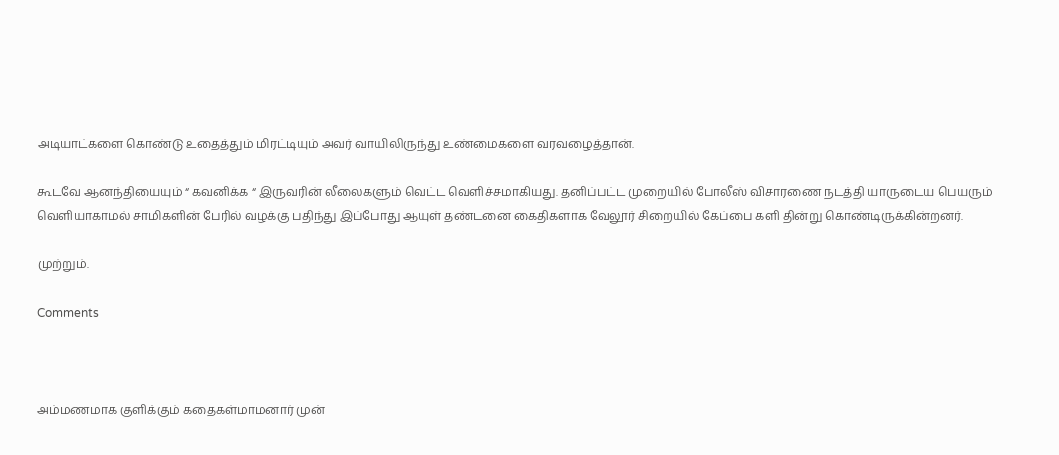அடியாட்களை கொண்டு உதைத்தும் மிரட்டியும் அவர் வாயிலிருந்து உண்மைகளை வரவழைத்தான்.

கூடவே ஆனந்தியையும் “ கவனிக்க “ இருவரின் லீலைகளும் வெட்ட வெளிச்சமாகியது. தனிப்பட்ட முறையில் போலீஸ் விசாரணை நடத்தி யாருடைய பெயரும் வெளியாகாமல் சாமிகளின் பேரில் வழக்கு பதிந்து இப்போது ஆயுள் தண்டனை கைதிகளாக வேலூர் சிறையில் கேப்பை களி தின்று கொண்டிருக்கின்றனர்.

முற்றும்.

Comments



அம்மணமாக குளிக்கும் கதைகள்மாமனார் முன்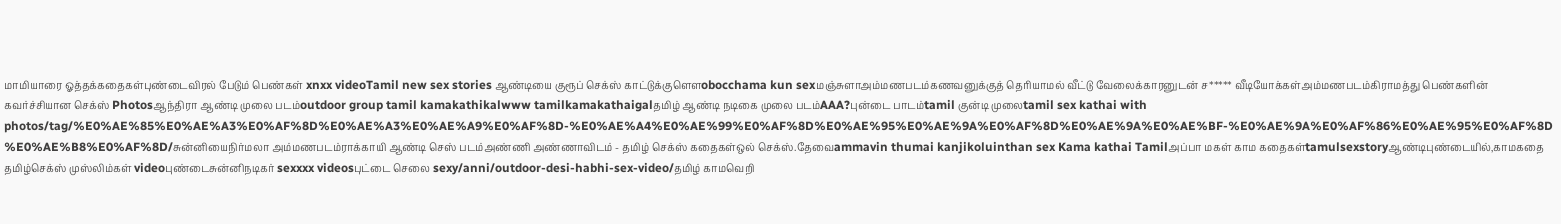மாமியாரை ஓத்தக்கதைகள்புண்டைவிரல் பேடும் பெண்கள் xnxx videoTamil new sex stories ஆண்டியை குரூப் செக்ஸ் காட்டுக்குளௌobocchama kun sexமஞ்சுளாஅம்மணபடம்கணவனுக்குத் தெரியாமல் வீட்டு வேலைக்காரனுடன் ச***** வீடியோக்கள்அம்மணபடம்கிராமத்து பெண்களின் கவர்ச்சியான செக்ஸ் Photosஆந்திரா ஆண்டி முலை படம்outdoor group tamil kamakathikalwww tamilkamakathaigalதமிழ் ஆண்டி நடிகை முலை படம்AAA?புன்டை பாடம்tamil குன்டி முலைtamil sex kathai with photos/tag/%E0%AE%85%E0%AE%A3%E0%AF%8D%E0%AE%A3%E0%AE%A9%E0%AF%8D-%E0%AE%A4%E0%AE%99%E0%AF%8D%E0%AE%95%E0%AE%9A%E0%AF%8D%E0%AE%9A%E0%AE%BF-%E0%AE%9A%E0%AF%86%E0%AE%95%E0%AF%8D%E0%AE%B8%E0%AF%8D/சுன்னியைநிர்மலா அம்மணபடம்ராக்காயி ஆண்டி செஸ் படம்அண்ணி அண்ணாவிடம் - தமிழ் செக்ஸ் கதைகள்ஒல் செக்ஸ்.தேவைammavin thumai kanjikoluinthan sex Kama kathai Tamilஅப்பா மகள் காம கதைகள்tamulsexstoryஆண்டிபுண்டையில்,காமகதை தமிழ்செக்ஸ் முஸ்லிம்கள் videoபுண்டைசுன்னிநடிகர் sexxxx videosபுட்டை செலை sexy/anni/outdoor-desi-habhi-sex-video/தமிழ் காமவெறி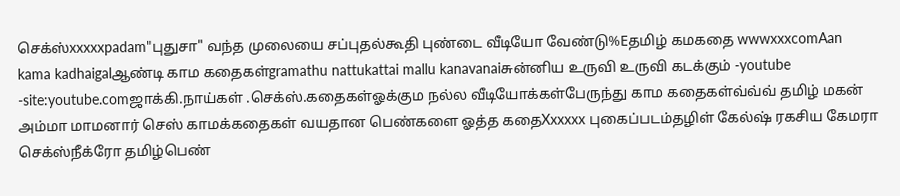செக்ஸ்xxxxxpadam"புதுசா" வந்த முலையை சப்புதல்கூதி புண்டை வீடியோ வேண்டு%Eதமிழ் கமகதை wwwxxxcomAan kama kadhaigalஆண்டி காம கதைகள்gramathu nattukattai mallu kanavanaiசுன்னிய உருவி உருவி கடக்கும் -youtube -site:youtube.comஜாக்கி.நாய்கள் .செக்ஸ்.கதைகள்ஓக்கும நல்ல வீடியோக்கள்பேருந்து காம கதைகள்வ்வ்வ் தமிழ் மகன் அம்மா மாமனார் செஸ் காமக்கதைகள் வயதான பெண்களை ஓத்த கதைXxxxxx புகைப்படம்தழிள் கேல்ஷ் ரகசிய கேமரா செக்ஸ்நீக்ரோ தமிழ்பெண்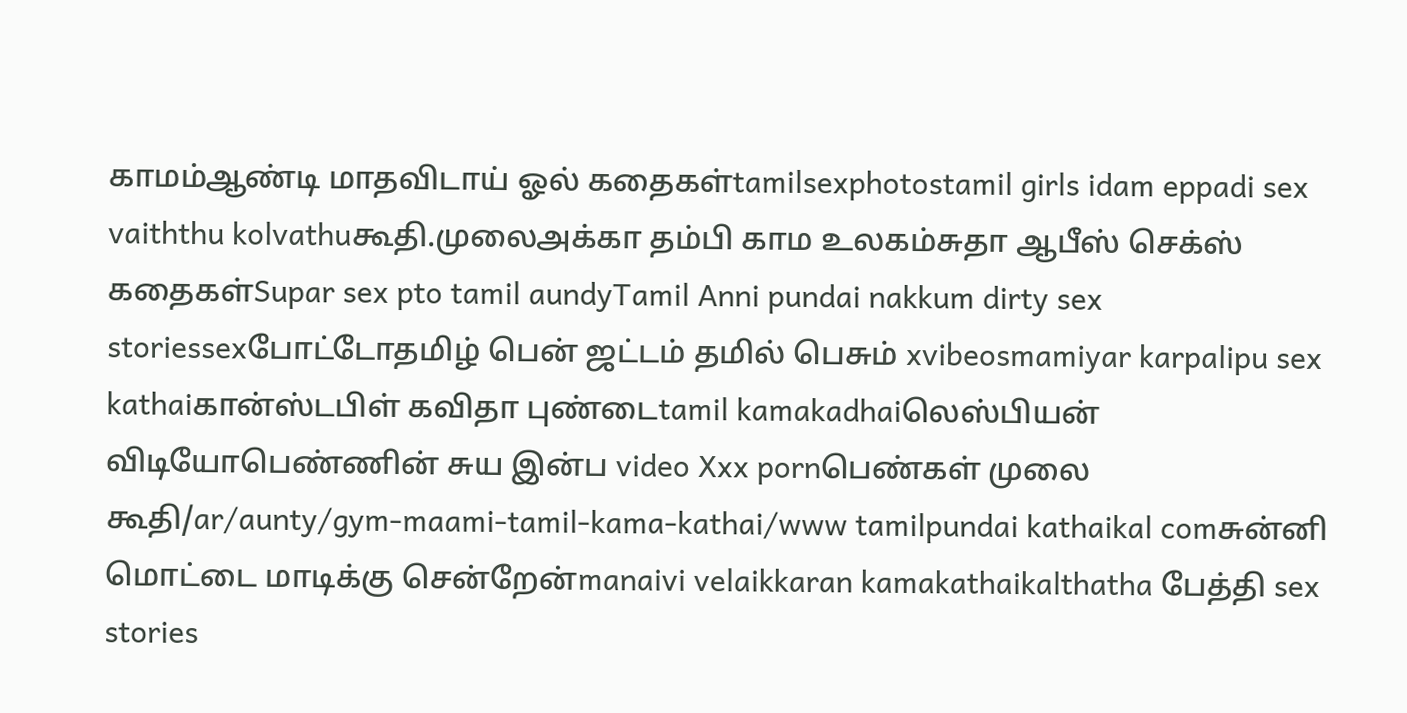காமம்ஆண்டி மாதவிடாய் ஓல் கதைகள்tamilsexphotostamil girls idam eppadi sex vaiththu kolvathuகூதி.முலைஅக்கா தம்பி காம உலகம்சுதா ஆபீஸ் செக்ஸ் கதைகள்Supar sex pto tamil aundyTamil Anni pundai nakkum dirty sex storiessexபோட்டோதமிழ் பென் ஜட்டம் தமில் பெசும் xvibeosmamiyar karpalipu sex kathaiகான்ஸ்டபிள் கவிதா புண்டைtamil kamakadhaiலெஸ்பியன் விடியோபெண்ணின் சுய இன்ப video Xxx pornபெண்கள் முலை கூதி/ar/aunty/gym-maami-tamil-kama-kathai/www tamilpundai kathaikal comசுன்னி மொட்டை மாடிக்கு சென்றேன்manaivi velaikkaran kamakathaikalthatha பேத்தி sex stories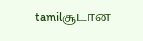tamilசூடான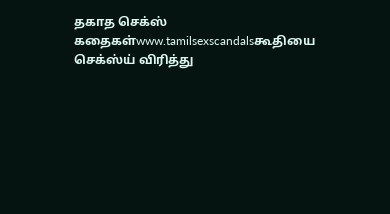தகாத செக்ஸ் கதைகள்www.tamilsexscandalsகூதியை செக்ஸ்ய் விரித்து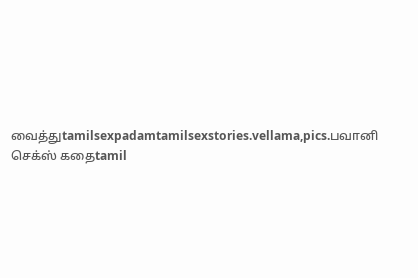வைத்துtamilsexpadamtamilsexstories.vellama,pics.பவானி செக்ஸ் கதைtamil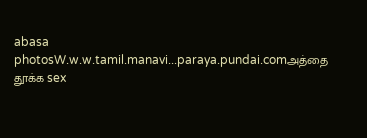abasa photosW.w.w.tamil.manavi...paraya.pundai.comஅத்தை தூக்க sex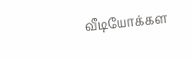வீடியோக்கள